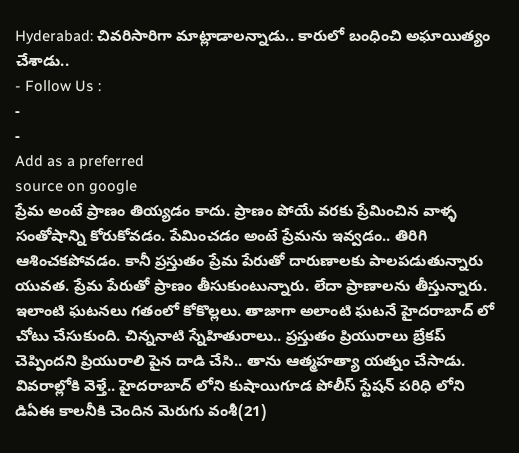Hyderabad: చివరిసారిగా మాట్లాడాలన్నాడు.. కారులో బంధించి అఘాయిత్యం చేశాడు..
- Follow Us :
-
-
Add as a preferred
source on google
ప్రేమ అంటే ప్రాణం తియ్యడం కాదు. ప్రాణం పోయే వరకు ప్రేమించిన వాళ్ళ సంతోషాన్ని కోరుకోవడం. పేమించడం అంటే ప్రేమను ఇవ్వడం.. తిరిగి ఆశించకపోవడం. కానీ ప్రస్తుతం ప్రేమ పేరుతో దారుణాలకు పాలపడుతున్నారు యువత. ప్రేమ పేరుతో ప్రాణం తీసుకుంటున్నారు. లేదా ప్రాణాలను తీస్తున్నారు. ఇలాంటి ఘటనలు గతంలో కోకొల్లలు. తాజాగా అలాంటి ఘటనే హైదరాబాద్ లో చోటు చేసుకుంది. చిన్ననాటి స్నేహితురాలు.. ప్రస్తుతం ప్రియురాలు బ్రేకప్ చెప్పిందని ప్రియురాలి పైన దాడి చేసి.. తాను ఆత్మహత్యా యత్నం చేసాడు. వివరాల్లోకి వెళ్తే.. హైదరాబాద్ లోని కుషాయిగూడ పోలీస్ స్టేషన్ పరిధి లోని డిఏఈ కాలనీకి చెందిన మెరుగు వంశీ(21)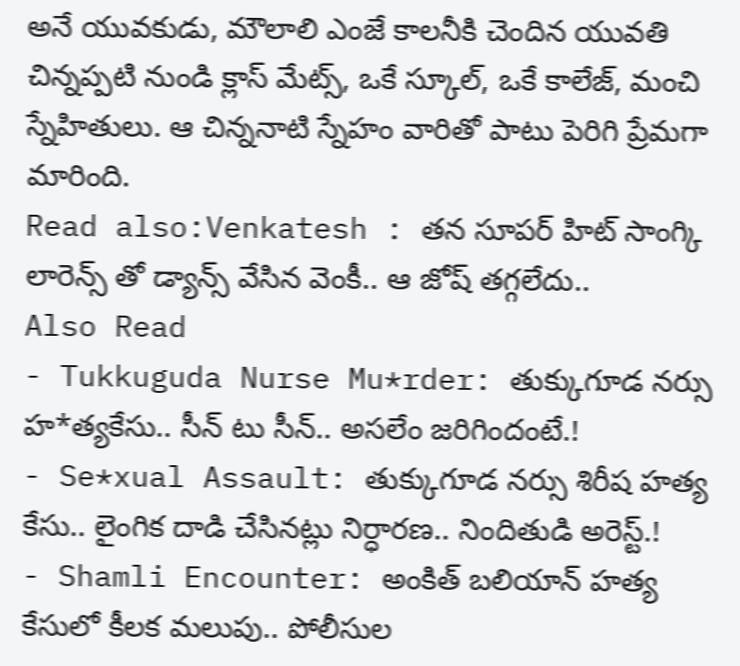అనే యువకుడు, మౌలాలి ఎంజే కాలనీకి చెందిన యువతి చిన్నప్పటి నుండి క్లాస్ మేట్స్, ఒకే స్కూల్, ఒకే కాలేజ్, మంచి స్నేహితులు. ఆ చిన్ననాటి స్నేహం వారితో పాటు పెరిగి ప్రేమగా మారింది.
Read also:Venkatesh : తన సూపర్ హిట్ సాంగ్కి లారెన్స్ తో డ్యాన్స్ వేసిన వెంకీ.. ఆ జోష్ తగ్గలేదు..
Also Read
- Tukkuguda Nurse Mu*rder: తుక్కుగూడ నర్సు హ*త్యకేసు.. సీన్ టు సీన్.. అసలేం జరిగిందంటే.!
- Se*xual Assault: తుక్కుగూడ నర్సు శిరీష హత్య కేసు.. లైంగిక దాడి చేసినట్లు నిర్ధారణ.. నిందితుడి అరెస్ట్.!
- Shamli Encounter: అంకిత్ బలియాన్ హత్య కేసులో కీలక మలుపు.. పోలీసుల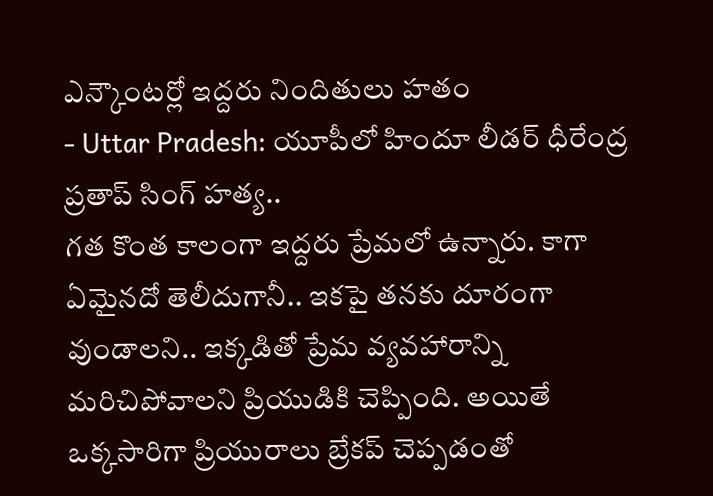ఎన్కౌంటర్లో ఇద్దరు నిందితులు హతం
- Uttar Pradesh: యూపీలో హిందూ లీడర్ ధీరేంద్ర ప్రతాప్ సింగ్ హత్య..
గత కొంత కాలంగా ఇద్దరు ప్రేమలో ఉన్నారు. కాగా ఏమైనదో తెలీదుగానీ.. ఇకపై తనకు దూరంగా వుండాలని.. ఇక్కడితో ప్రేమ వ్యవహారాన్ని మరిచిపోవాలని ప్రియుడికి చెప్పింది. అయితే ఒక్కసారిగా ప్రియురాలు బ్రేకప్ చెప్పడంతో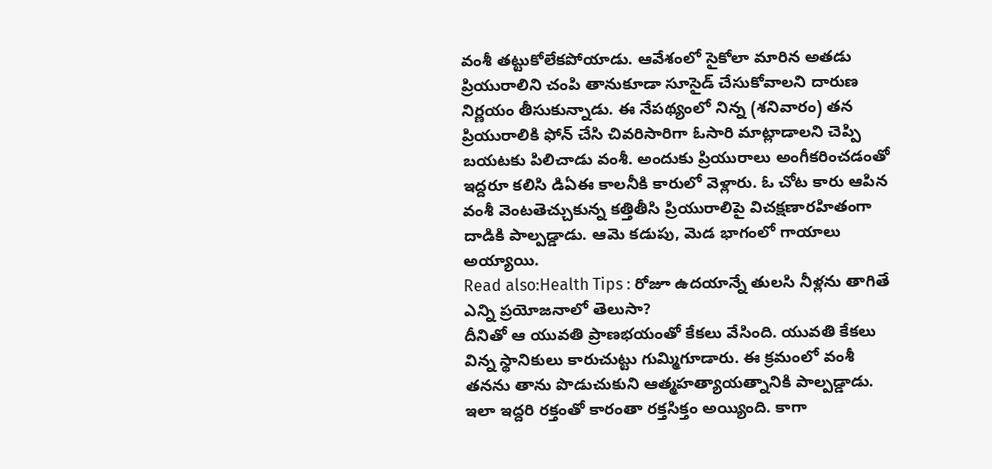వంశీ తట్టుకోలేకపోయాడు. ఆవేశంలో సైకోలా మారిన అతడు ప్రియురాలిని చంపి తానుకూడా సూసైడ్ చేసుకోవాలని దారుణ నిర్ణయం తీసుకున్నాడు. ఈ నేపథ్యంలో నిన్న (శనివారం) తన ప్రియురాలికి ఫోన్ చేసి చివరిసారిగా ఓసారి మాట్లాడాలని చెప్పి బయటకు పిలిచాడు వంశీ. అందుకు ప్రియురాలు అంగీకరించడంతో ఇద్దరూ కలిసి డిఏఈ కాలనీకి కారులో వెళ్లారు. ఓ చోట కారు ఆపిన వంశీ వెంటతెచ్చుకున్న కత్తితీసి ప్రియురాలిపై విచక్షణారహితంగా దాడికి పాల్పడ్డాడు. ఆమె కడుపు, మెడ భాగంలో గాయాలు అయ్యాయి.
Read also:Health Tips : రోజూ ఉదయాన్నే తులసి నీళ్లను తాగితే ఎన్ని ప్రయోజనాలో తెలుసా?
దీనితో ఆ యువతి ప్రాణభయంతో కేకలు వేసింది. యువతి కేకలు విన్న స్థానికులు కారుచుట్టు గుమ్మిగూడారు. ఈ క్రమంలో వంశీ తనను తాను పొడుచుకుని ఆత్మహత్యాయత్నానికి పాల్పడ్డాడు. ఇలా ఇద్దరి రక్తంతో కారంతా రక్తసిక్తం అయ్యింది. కాగా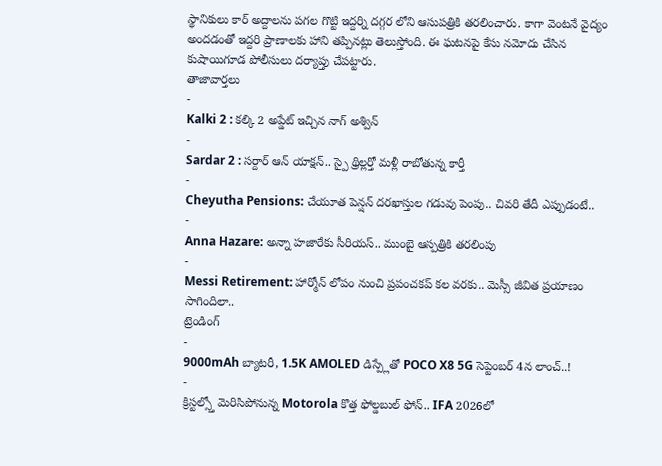స్థానికులు కార్ అద్దాలను పగల గొట్టి ఇద్దర్ని దగ్గర లోని ఆసుపత్రికి తరలించారు. కాగా వెంటనే వైద్యం అందడంతో ఇద్దరి ప్రాణాలకు హాని తప్పినట్లు తెలుస్తోంది. ఈ ఘటనపై కేసు నమోదు చేసిన కుషాయిగూడ పోలీసులు దర్యాప్తు చేపట్టారు.
తాజావార్తలు
-
Kalki 2 : కల్కి 2 అప్డేట్ ఇచ్చిన నాగ్ అశ్విన్
-
Sardar 2 : సర్దార్ ఆన్ యాక్షన్.. స్పై థ్రిల్లర్తో మళ్లీ రాబోతున్న కార్తీ
-
Cheyutha Pensions: చేయూత పెన్షన్ దరఖాస్తుల గడువు పెంపు.. చివరి తేదీ ఎప్పుడంటే..
-
Anna Hazare: అన్నా హజారేకు సీరియస్.. ముంబై ఆస్పత్రికి తరలింపు
-
Messi Retirement: హార్మోన్ లోపం నుంచి ప్రపంచకప్ కల వరకు.. మెస్సీ జీవిత ప్రయాణం సాగిందిలా..
ట్రెండింగ్
-
9000mAh బ్యాటరీ, 1.5K AMOLED డిస్ప్లేతో POCO X8 5G సెప్టెంబర్ 4న లాంచ్..!
-
క్రిస్టల్స్తో మెరిసిపోనున్న Motorola కొత్త ఫోల్డబుల్ ఫోన్.. IFA 2026లో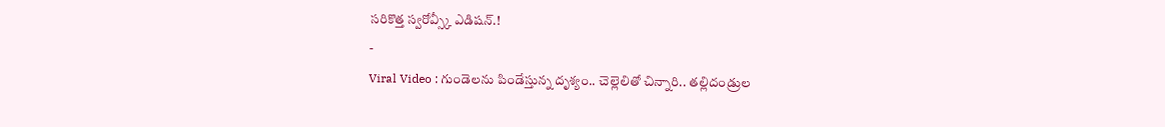సరికొత్త స్వరోవ్స్కీ ఎడిషన్.!
-
Viral Video : గుండెలను పిండేస్తున్న దృశ్యం.. చెల్లెలితో చిన్నారి.. తల్లిదండ్రుల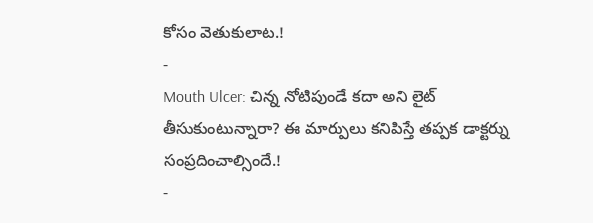కోసం వెతుకులాట.!
-
Mouth Ulcer: చిన్న నోటిపుండే కదా అని లైట్ తీసుకుంటున్నారా? ఈ మార్పులు కనిపిస్తే తప్పక డాక్టర్ను సంప్రదించాల్సిందే.!
-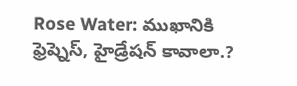Rose Water: ముఖానికి ఫ్రెష్నెస్, హైడ్రేషన్ కావాలా.?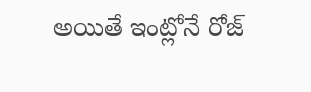అయితే ఇంట్లోనే రోజ్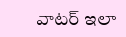వాటర్ ఇలా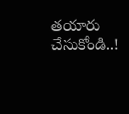తయారు చేసుకోండి..!